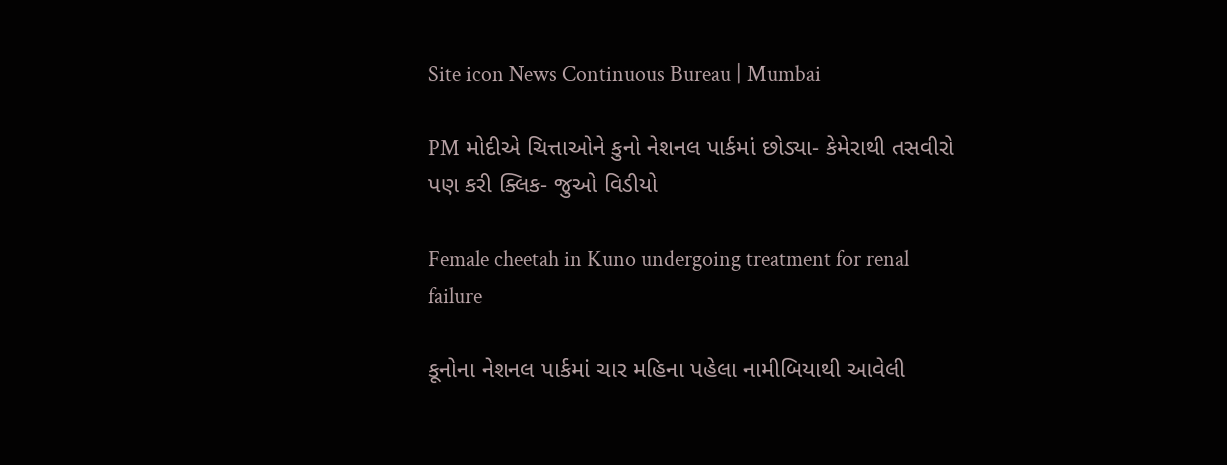Site icon News Continuous Bureau | Mumbai

PM મોદીએ ચિત્તાઓને કુનો નેશનલ પાર્કમાં છોડ્યા- કેમેરાથી તસવીરો પણ કરી ક્લિક- જુઓ વિડીયો

Female cheetah in Kuno undergoing treatment for renal failure

કૂનોના નેશનલ પાર્કમાં ચાર મહિના પહેલા નામીબિયાથી આવેલી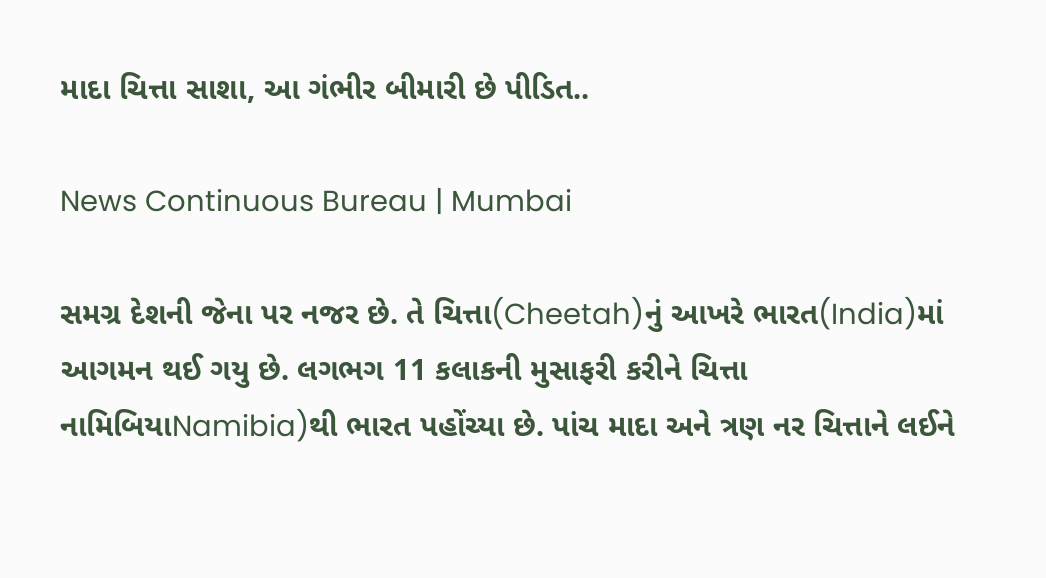માદા ચિત્તા સાશા, આ ગંભીર બીમારી છે પીડિત..

News Continuous Bureau | Mumbai

સમગ્ર દેશની જેના પર નજર છે. તે ચિત્તા(Cheetah)નું આખરે ભારત(India)માં આગમન થઈ ગયુ છે. લગભગ 11 કલાકની મુસાફરી કરીને ચિત્તા નામિબિયાNamibia)થી ભારત પહોંચ્યા છે. પાંચ માદા અને ત્રણ નર ચિત્તાને લઈને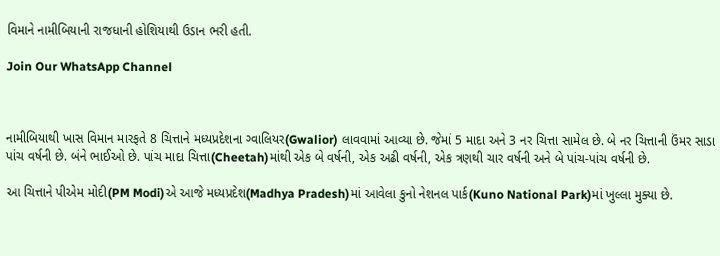વિમાને નામીબિયાની રાજધાની હોશિયાથી ઉડાન ભરી હતી.

Join Our WhatsApp Channel



નામીબિયાથી ખાસ વિમાન મારફતે 8 ચિત્તાને મધ્યપ્રદેશના ગ્વાલિયર(Gwalior) લાવવામાં આવ્યા છે. જેમાં 5 માદા અને 3 નર ચિત્તા સામેલ છે. બે નર ચિત્તાની ઉંમર સાડા પાંચ વર્ષની છે. બંને ભાઈઓ છે. પાંચ માદા ચિત્તા(Cheetah)માંથી એક બે વર્ષની, એક અઢી વર્ષની, એક ત્રણથી ચાર વર્ષની અને બે પાંચ-પાંચ વર્ષની છે.

આ ચિત્તાને પીએમ મોદી(PM Modi)એ આજે મધ્યપ્રદેશ(Madhya Pradesh)માં આવેલા કુનો નેશનલ પાર્ક(Kuno National Park)માં ખુલ્લા મુક્યા છે.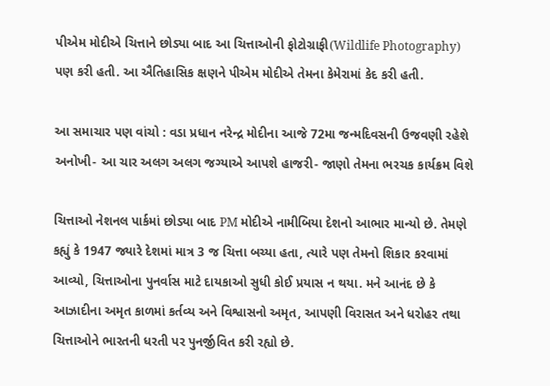પીએમ મોદીએ ચિત્તાને છોડ્યા બાદ આ ચિત્તાઓની ફોટોગ્રાફી(Wildlife Photography) પણ કરી હતી. આ ઐતિહાસિક ક્ષણને પીએમ મોદીએ તેમના કેમેરામાં કેદ કરી હતી.

આ સમાચાર પણ વાંચો : વડા પ્રધાન નરેન્દ્ર મોદીના આજે 72મા જન્મદિવસની ઉજવણી રહેશે અનોખી- આ ચાર અલગ અલગ જગ્યાએ આપશે હાજરી- જાણો તેમના ભરચક કાર્યક્રમ વિશે

ચિત્તાઓ નેશનલ પાર્કમાં છોડ્યા બાદ PM મોદીએ નામીબિયા દેશનો આભાર માન્યો છે. તેમણે કહ્યું કે 1947 જ્યારે દેશમાં માત્ર 3 જ ચિત્તા બચ્યા હતા, ત્યારે પણ તેમનો શિકાર કરવામાં આવ્યો, ચિત્તાઓના પુનર્વાસ માટે દાયકાઓ સુધી કોઈ પ્રયાસ ન થયા. મને આનંદ છે કે આઝાદીના અમૃત કાળમાં કર્તવ્ય અને વિશ્વાસનો અમૃત, આપણી વિરાસત અને ધરોહર તથા ચિત્તાઓને ભારતની ધરતી પર પુનર્જીવિત કરી રહ્યો છે.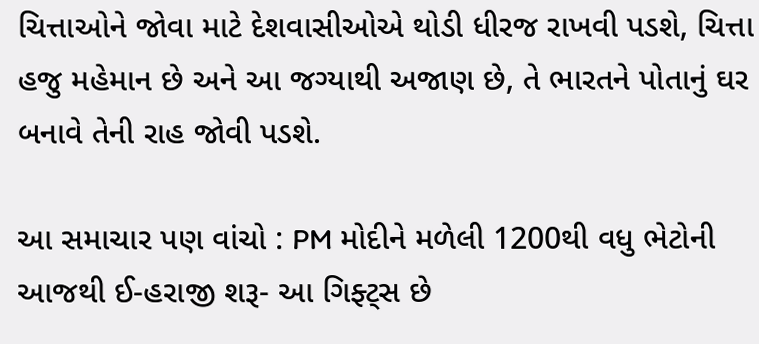ચિત્તાઓને જોવા માટે દેશવાસીઓએ થોડી ધીરજ રાખવી પડશે, ચિત્તા હજુ મહેમાન છે અને આ જગ્યાથી અજાણ છે, તે ભારતને પોતાનું ઘર બનાવે તેની રાહ જોવી પડશે.

આ સમાચાર પણ વાંચો : PM મોદીને મળેલી 1200થી વધુ ભેટોની આજથી ઈ-હરાજી શરૂ- આ ગિફ્ટ્સ છે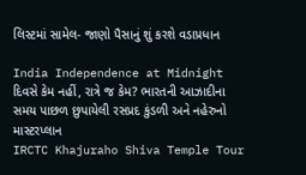લિસ્ટમાં સામેલ- જાણો પૈસાનું શું કરશે વડાપ્રધાન

India Independence at Midnight દિવસે કેમ નહીં, રાત્રે જ કેમ? ભારતની આઝાદીના સમય પાછળ છુપાયેલી રસપ્રદ કુંડળી અને નહેરુનો માસ્ટરપ્લાન
IRCTC Khajuraho Shiva Temple Tour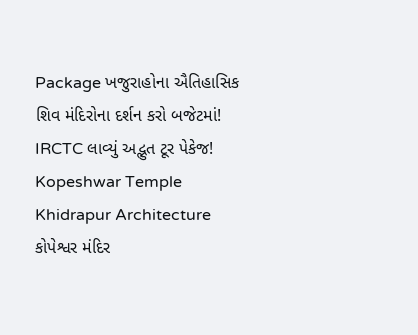Package ખજુરાહોના ઐતિહાસિક શિવ મંદિરોના દર્શન કરો બજેટમાં! IRCTC લાવ્યું અદ્ભુત ટૂર પેકેજ!
Kopeshwar Temple Khidrapur Architecture કોપેશ્વર મંદિર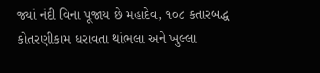જ્યાં નંદી વિના પૂજાય છે મહાદેવ, ૧૦૮ કતારબદ્ધ કોતરણીકામ ધરાવતા થાંભલા અને ખુલ્લા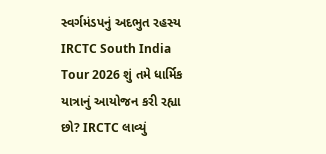સ્વર્ગમંડપનું અદભુત રહસ્ય
IRCTC South India Tour 2026 શું તમે ધાર્મિક યાત્રાનું આયોજન કરી રહ્યા છો? IRCTC લાવ્યું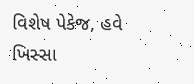વિશેષ પેકેજ, હવે ખિસ્સા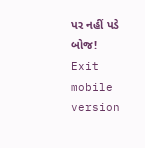પર નહીં પડે બોજ!
Exit mobile version